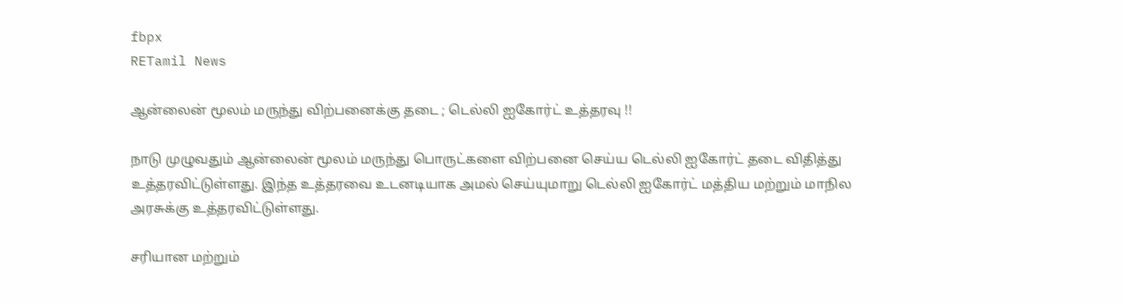fbpx
RETamil News

ஆன்லைன் மூலம் மருந்து விற்பனைக்கு தடை ; டெல்லி ஐகோர்ட் உத்தரவு !!

நாடு முழுவதும் ஆன்லைன் மூலம் மருந்து பொருட்களை விற்பனை செய்ய டெல்லி ஐகோர்ட் தடை விதித்து உத்தரவிட்டுள்ளது. இந்த உத்தரவை உடனடியாக அமல் செய்யுமாறு டெல்லி ஐகோர்ட் மத்திய மற்றும் மாநில அரசுக்கு உத்தரவிட்டுள்ளது.

சரியான மற்றும்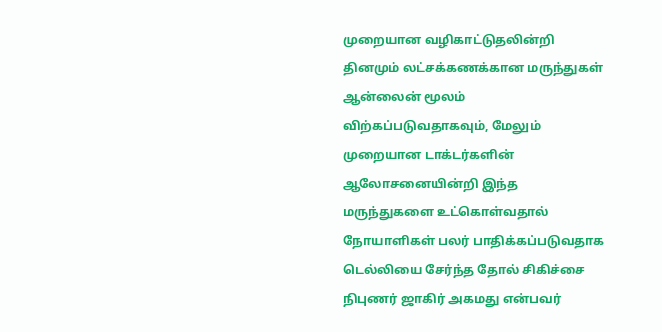முறையான வழிகாட்டுதலின்றி தினமும் லட்சக்கணக்கான மருந்துகள் ஆன்லைன் மூலம் விற்கப்படுவதாகவும், மேலும் முறையான டாக்டர்களின் ஆலோசனையின்றி இந்த மருந்துகளை உட்கொள்வதால் நோயாளிகள் பலர் பாதிக்கப்படுவதாக டெல்லியை சேர்ந்த தோல் சிகிச்சை நிபுணர் ஜாகிர் அகமது என்பவர்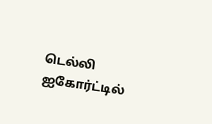டெல்லி ஐகோர்ட்டில்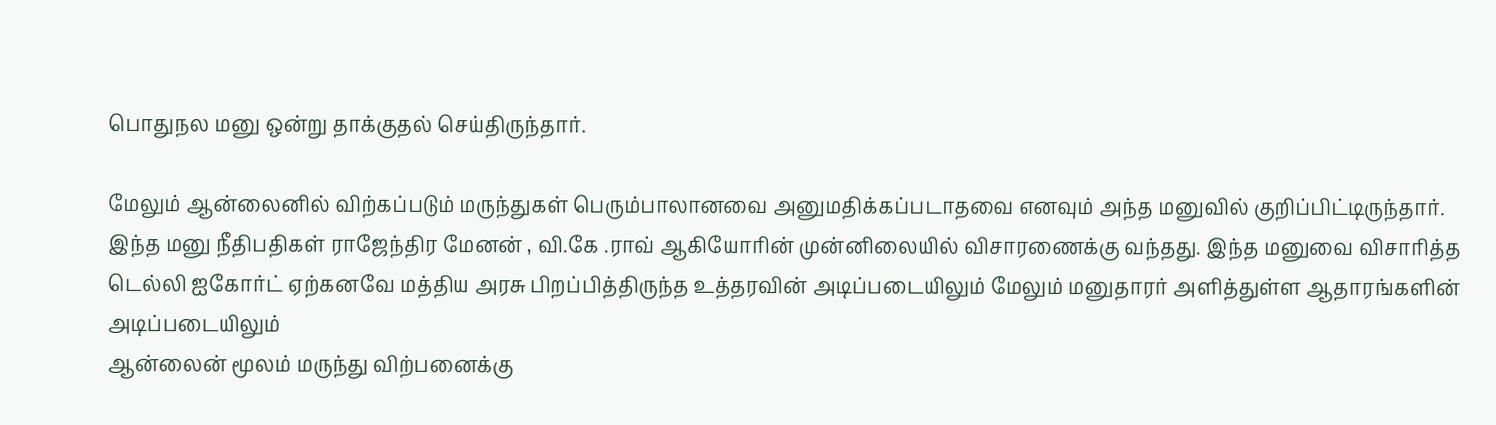பொதுநல மனு ஒன்று தாக்குதல் செய்திருந்தார்.

மேலும் ஆன்லைனில் விற்கப்படும் மருந்துகள் பெரும்பாலானவை அனுமதிக்கப்படாதவை எனவும் அந்த மனுவில் குறிப்பிட்டிருந்தார். இந்த மனு நீதிபதிகள் ராஜேந்திர மேனன் , வி.கே .ராவ் ஆகியோரின் முன்னிலையில் விசாரணைக்கு வந்தது. இந்த மனுவை விசாரித்த டெல்லி ஐகோர்ட் ஏற்கனவே மத்திய அரசு பிறப்பித்திருந்த உத்தரவின் அடிப்படையிலும் மேலும் மனுதாரர் அளித்துள்ள ஆதாரங்களின் அடிப்படையிலும்
ஆன்லைன் மூலம் மருந்து விற்பனைக்கு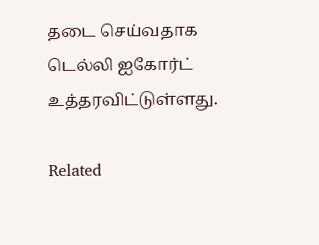தடை செய்வதாக டெல்லி ஐகோர்ட் உத்தரவிட்டுள்ளது.

Related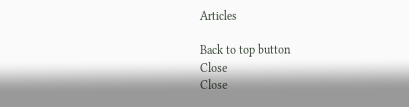Articles

Back to top button
Close
Close